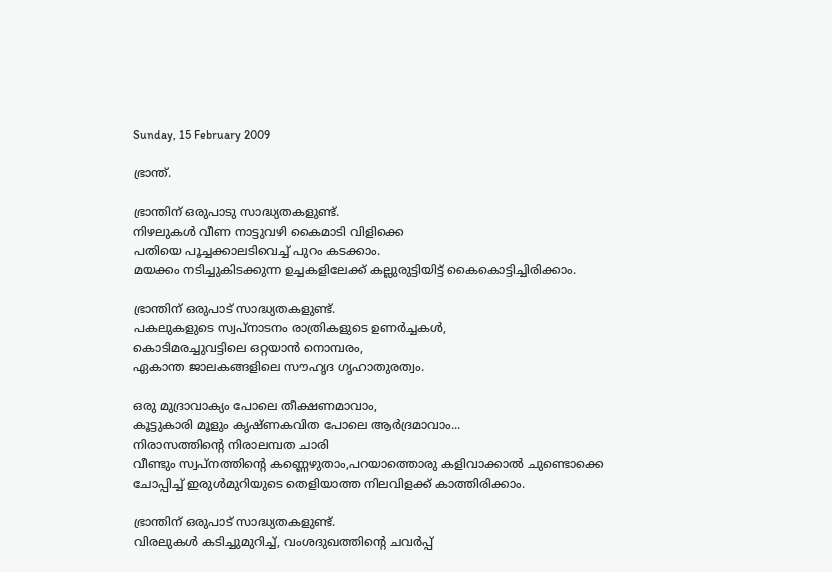Sunday, 15 February 2009

ഭ്രാന്ത്‌.

ഭ്രാന്തിന്‌ ഒരുപാടു സാദ്ധ്യതകളുണ്ട്‌.
നിഴലുകൾ വീണ നാട്ടുവഴി കൈമാടി വിളിക്കെ
പതിയെ പൂച്ചക്കാലടിവെച്ച്‌ പുറം കടക്കാം.
മയക്കം നടിച്ചുകിടക്കുന്ന ഉച്ചകളിലേക്ക്‌ കല്ലുരുട്ടിയിട്ട്‌ കൈകൊട്ടിച്ചിരിക്കാം.

ഭ്രാന്തിന്‌ ഒരുപാട്‌ സാദ്ധ്യതകളുണ്ട്‌.
പകലുകളുടെ സ്വപ്നാടനം രാത്രികളുടെ ഉണർച്ചകൾ,
കൊടിമരച്ചുവട്ടിലെ ഒറ്റയാൻ നൊമ്പരം,
ഏകാന്ത ജാലകങ്ങളിലെ സൗഹൃദ ഗൃഹാതുരത്വം.

ഒരു മുദ്രാവാക്യം പോലെ തീക്ഷണമാവാം,
കൂട്ടുകാരി മൂളും കൃഷ്ണകവിത പോലെ ആർദ്രമാവാം...
നിരാസത്തിന്റെ നിരാലമ്പത ചാരി
വീണ്ടും സ്വപ്നത്തിന്റെ കണ്ണെഴുതാം,പറയാത്തൊരു കളിവാക്കാൽ ചുണ്ടൊക്കെ ചോപ്പിച്ച്‌ ഇരുൾമുറിയുടെ തെളിയാത്ത നിലവിളക്ക്‌ കാത്തിരിക്കാം.

ഭ്രാന്തിന്‌ ഒരുപാട്‌ സാദ്ധ്യതകളുണ്ട്‌.
വിരലുകൾ കടിച്ചുമുറിച്ച്‌, വംശദുഖത്തിന്റെ ചവർപ്പ്‌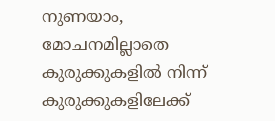നുണയാം,
മോചനമില്ലാതെ കുരുക്കുകളിൽ നിന്ന് കുരുക്കുകളിലേക്ക്‌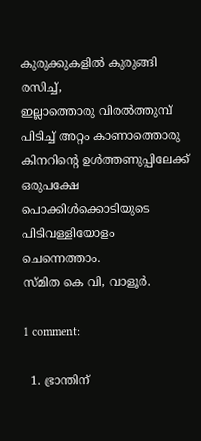കുരുക്കുകളിൽ കുരുങ്ങി രസിച്ച്‌,
ഇല്ലാത്തൊരു വിരൽത്തുമ്പ്‌ പിടിച്ച്‌ അറ്റം കാണാത്തൊരു കിനറിന്റെ ഉൾത്തണുപ്പിലേക്ക്‌
ഒരുപക്ഷേ പൊക്കിൾക്കൊടിയുടെ പിടിവള്ളിയോളം ചെന്നെത്താം.
സ്മിത കെ വി, വാളൂർ.

1 comment:

  1. ഭ്രാന്തിന്‌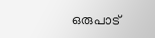ഒരുപാട്‌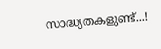സാദ്ധ്യതകളുണ്ട്‌...!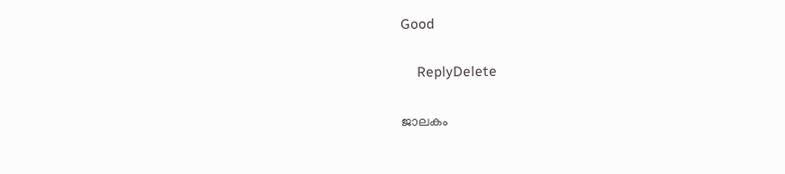Good

    ReplyDelete

ജാലകം